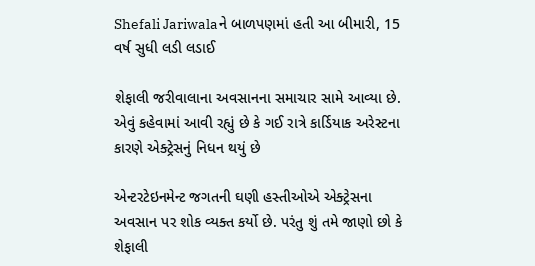Shefali Jariwalaને બાળપણમાં હતી આ બીમારી, 15 વર્ષ સુધી લડી લડાઈ

શેફાલી જરીવાલાના અવસાનના સમાચાર સામે આવ્યા છે. એવું કહેવામાં આવી રહ્યું છે કે ગઈ રાત્રે કાર્ડિયાક અરેસ્ટના કારણે એક્ટ્રેસનું નિધન થયું છે

એન્ટરટેઇનમેન્ટ જગતની ઘણી હસ્તીઓએ એક્ટ્રેસના અવસાન પર શોક વ્યક્ત કર્યો છે. પરંતુ શું તમે જાણો છો કે શેફાલી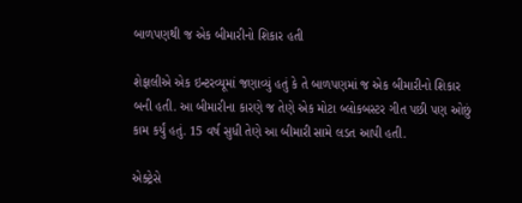બાળપણથી જ એક બીમારીનો શિકાર હતી

શેફાલીએ એક ઇન્ટરવ્યૂમાં જણાવ્યું હતું કે તે બાળપણમાં જ એક બીમારીનો શિકાર બની હતી. આ બીમારીના કારણે જ તેણે એક મોટા બ્લોકબસ્ટર ગીત પછી પણ ઓછું કામ કર્યું હતું. 15 વર્ષ સુધી તેણે આ બીમારી સામે લડત આપી હતી.

એક્ટ્રેસે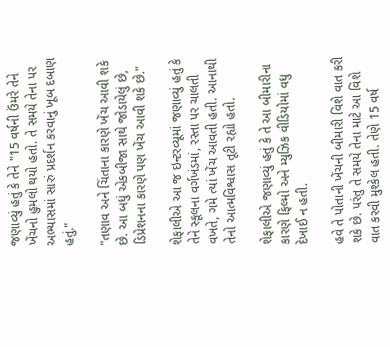જણાવ્યું હતું કે તેને "15 વર્ષની ઉંમરે તેને ખેંચનો હુમલો થયો હતો. તે સમયે તેના પર અભ્યાસમાં સારું પ્રદર્શન કરવાનું ખૂબ દબાણ હતું."

"તણાવ અને ચિંતાના કારણે ખેંચ આવી શકે છે. આ બધું એકબીજા સાથે જોડાયેલું છે, ડિપ્રેશનના કારણે પણ ખેંચ આવી શકે છે."

શેફાલીએ આ જ ઇન્ટરવ્યૂમાં જણાવ્યું હતું કે તેને સ્કૂલના વર્ગખંડમાં, રસ્તા પર ચાલતી વખતે, ગમે ત્યાં ખેંચ આવતી હતી. આનાથી તેનો આત્મવિશ્વાસ તૂટી રહ્યો હતો.

શેફાલીએ જણાવ્યું હતું કે તે આ બીમારીના કારણે ફિલ્મો અને મ્યુઝિક વીડિયોમાં વધુ દેખાઈ ન હતી.

હવે તે પોતાની ખેંચની બીમારી વિશે વાત કરી શકે છે. પરંતુ તે સમયે તેના માટે આ વિશે વાત કરવી મુશ્કેલ હતી. તેણે 15 વર્ષ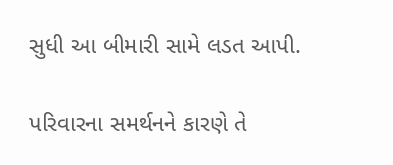સુધી આ બીમારી સામે લડત આપી.

પરિવારના સમર્થનને કારણે તે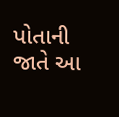પોતાની જાતે આ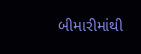બીમારીમાંથી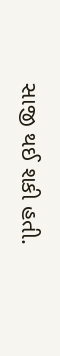સાજી થઈ શકી હતી.